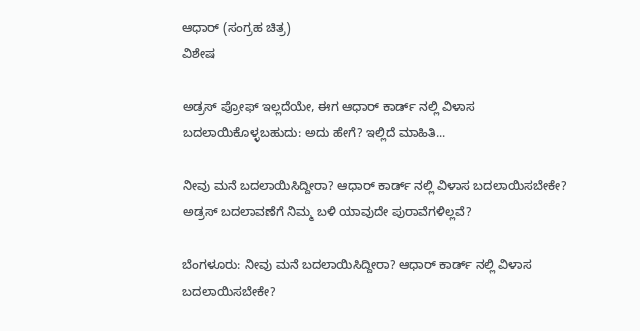ಆಧಾರ್ (ಸಂಗ್ರಹ ಚಿತ್ರ)
ವಿಶೇಷ

ಅಡ್ರಸ್‌ ಪ್ರೋಫ್‌ ಇಲ್ಲದೆಯೇ, ಈಗ ಆಧಾರ್ ಕಾರ್ಡ್ ನಲ್ಲಿ ವಿಳಾಸ ಬದಲಾಯಿಕೊಳ್ಳಬಹುದು: ಅದು ಹೇಗೆ? ಇಲ್ಲಿದೆ ಮಾಹಿತಿ...

ನೀವು ಮನೆ ಬದಲಾಯಿಸಿದ್ದೀರಾ? ಆಧಾರ್ ಕಾರ್ಡ್ ನಲ್ಲಿ ವಿಳಾಸ ಬದಲಾಯಿಸಬೇಕೇ? ಅಡ್ರಸ್‌ ಬದಲಾವಣೆಗೆ ನಿಮ್ಮ ಬಳಿ ಯಾವುದೇ ಪುರಾವೆಗಳಿಲ್ಲವೆ?

ಬೆಂಗಳೂರು: ನೀವು ಮನೆ ಬದಲಾಯಿಸಿದ್ದೀರಾ? ಆಧಾರ್ ಕಾರ್ಡ್ ನಲ್ಲಿ ವಿಳಾಸ ಬದಲಾಯಿಸಬೇಕೇ?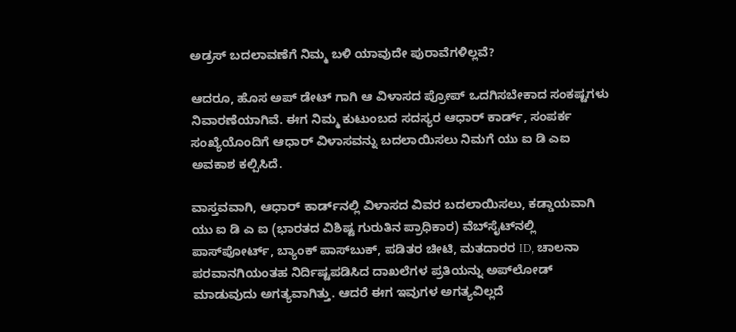ಅಡ್ರಸ್‌ ಬದಲಾವಣೆಗೆ ನಿಮ್ಮ ಬಳಿ ಯಾವುದೇ ಪುರಾವೆಗಳಿಲ್ಲವೆ?

ಆದರೂ, ಹೊಸ ಅಪ್‌ ಡೇಟ್‌ ಗಾಗಿ ಆ ವಿಳಾಸದ ಪ್ರೋಪ್‌ ಒದಗಿಸಬೇಕಾದ ಸಂಕಷ್ಟಗಳು ನಿವಾರಣೆಯಾಗಿವೆ. ಈಗ ನಿಮ್ಮ ಕುಟುಂಬದ ಸದಸ್ಯರ ಆಧಾರ್ ಕಾರ್ಡ್, ಸಂಪರ್ಕ ಸಂಖ್ಯೆಯೊಂದಿಗೆ ಆಧಾರ್ ವಿಳಾಸವನ್ನು ಬದಲಾಯಿಸಲು ನಿಮಗೆ ಯು ಐ ಡಿ ಎಐ ಅವಕಾಶ ಕಲ್ಪಿಸಿದೆ.

ವಾಸ್ತವವಾಗಿ, ಆಧಾರ್ ಕಾರ್ಡ್‌ನಲ್ಲಿ ವಿಳಾಸದ ವಿವರ ಬದಲಾಯಿಸಲು, ಕಡ್ಡಾಯವಾಗಿ ಯು ಐ ಡಿ ಎ ಐ (ಭಾರತದ ವಿಶಿಷ್ಟ ಗುರುತಿನ ಪ್ರಾಧಿಕಾರ) ವೆಬ್‌ಸೈಟ್‌ನಲ್ಲಿ ಪಾಸ್‌ಪೋರ್ಟ್, ಬ್ಯಾಂಕ್ ಪಾಸ್‌ಬುಕ್, ಪಡಿತರ ಚೀಟಿ, ಮತದಾರರ ID, ಚಾಲನಾ ಪರವಾನಗಿಯಂತಹ ನಿರ್ದಿಷ್ಟಪಡಿಸಿದ ದಾಖಲೆಗಳ ಪ್ರತಿಯನ್ನು ಅಪ್‌ಲೋಡ್ ಮಾಡುವುದು ಅಗತ್ಯವಾಗಿತ್ತು. ಆದರೆ ಈಗ ಇವುಗಳ ಅಗತ್ಯವಿಲ್ಲದೆ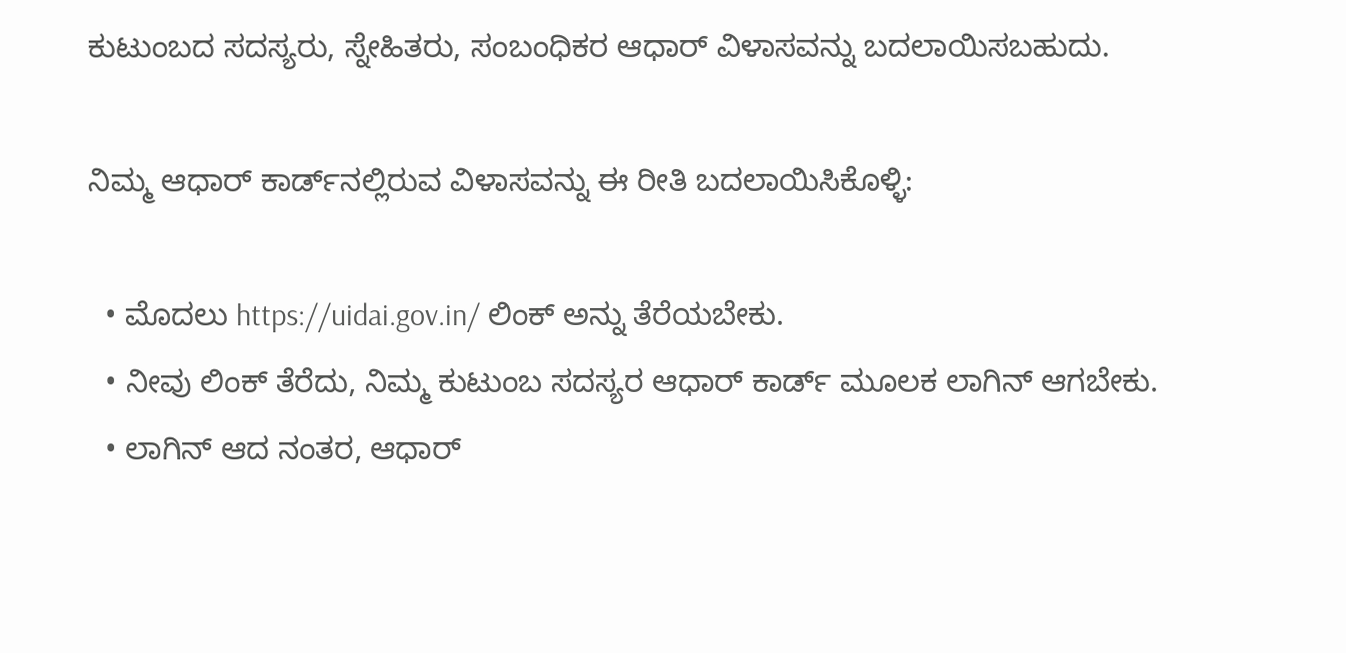ಕುಟುಂಬದ ಸದಸ್ಯರು, ಸ್ನೇಹಿತರು, ಸಂಬಂಧಿಕರ ಆಧಾರ್‌ ವಿಳಾಸವನ್ನು ಬದಲಾಯಿಸಬಹುದು.

ನಿಮ್ಮ ಆಧಾರ್ ಕಾರ್ಡ್‌ನಲ್ಲಿರುವ ವಿಳಾಸವನ್ನು ಈ ರೀತಿ ಬದಲಾಯಿಸಿಕೊಳ್ಳಿ:

  • ಮೊದಲು https://uidai.gov.in/ ಲಿಂಕ್ ಅನ್ನು ತೆರೆಯಬೇಕು.
  • ನೀವು ಲಿಂಕ್ ತೆರೆದು, ನಿಮ್ಮ ಕುಟುಂಬ ಸದಸ್ಯರ ಆಧಾರ್ ಕಾರ್ಡ್ ಮೂಲಕ ಲಾಗಿನ್‌ ಆಗಬೇಕು.
  • ಲಾಗಿನ್ ಆದ ನಂತರ, ಆಧಾರ್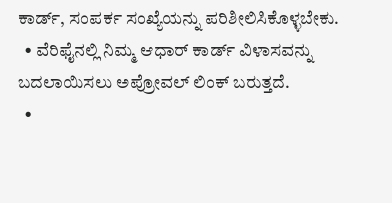ಕಾರ್ಡ್, ಸಂಪರ್ಕ ಸಂಖ್ಯೆಯನ್ನು ಪರಿಶೀಲಿಸಿಕೊಳ್ಳಬೇಕು.
  • ವೆರಿಫೈನಲ್ಲಿ ನಿಮ್ಮ ಆಧಾರ್ ಕಾರ್ಡ್ ವಿಳಾಸವನ್ನು ಬದಲಾಯಿಸಲು ಅಪ್ರೋವಲ್‌ ಲಿಂಕ್‌ ಬರುತ್ತದೆ.
  •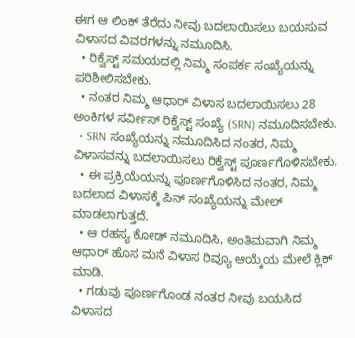ಈಗ ಆ ಲಿಂಕ್ ತೆರೆದು ನೀವು ಬದಲಾಯಿಸಲು ಬಯಸುವ ವಿಳಾಸದ ವಿವರಗಳನ್ನು ನಮೂದಿಸಿ.
  • ರಿಕ್ವೆಸ್ಟ್‌ ಸಮಯದಲ್ಲಿ ನಿಮ್ಮ ಸಂಪರ್ಕ ಸಂಖ್ಯೆಯನ್ನು ಪರಿಶೀಲಿಸಬೇಕು.
  • ನಂತರ ನಿಮ್ಮ ಆಧಾರ್ ವಿಳಾಸ ಬದಲಾಯಿಸಲು 28 ಅಂಕಿಗಳ ಸರ್ವೀಸ್‌ ರಿಕ್ವೆಸ್ಟ್‌ ಸಂಖ್ಯೆ (SRN) ನಮೂದಿಸಬೇಕು.
  • SRN ಸಂಖ್ಯೆಯನ್ನು ನಮೂದಿಸಿದ ನಂತರ, ನಿಮ್ಮ ವಿಳಾಸವನ್ನು ಬದಲಾಯಿಸಲು ರಿಕ್ವೆಸ್ಟ್‌ ಪೂರ್ಣಗೊಳಿಸಬೇಕು.
  • ಈ ಪ್ರಕ್ರಿಯೆಯನ್ನು ಪೂರ್ಣಗೊಳಿಸಿದ ನಂತರ, ನಿಮ್ಮ ಬದಲಾದ ವಿಳಾಸಕ್ಕೆ ಪಿನ್ ಸಂಖ್ಯೆಯನ್ನು ಮೇಲ್ ಮಾಡಲಾಗುತ್ತದೆ.
  • ಆ ರಹಸ್ಯ ಕೋಡ್ ನಮೂದಿಸಿ, ಅಂತಿಮವಾಗಿ ನಿಮ್ಮ ಆಧಾರ್ ಹೊಸ ಮನೆ ವಿಳಾಸ ರಿವ್ಯೂ ಆಯ್ಕೆಯ ಮೇಲೆ ಕ್ಲಿಕ್ ಮಾಡಿ.
  • ಗಡುವು ಪೂರ್ಣಗೊಂಡ ನಂತರ ನೀವು ಬಯಸಿದ ವಿಳಾಸದ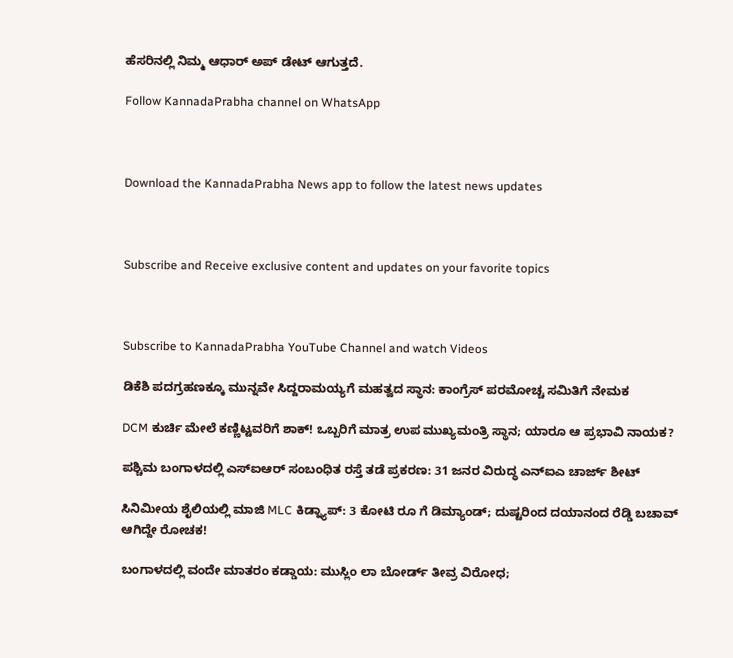ಹೆಸರಿನಲ್ಲಿ ನಿಮ್ಮ ಆಧಾರ್‌ ಅಪ್‌ ಡೇಟ್‌ ಆಗುತ್ತದೆ.

Follow KannadaPrabha channel on WhatsApp



Download the KannadaPrabha News app to follow the latest news updates



Subscribe and Receive exclusive content and updates on your favorite topics



Subscribe to KannadaPrabha YouTube Channel and watch Videos

ಡಿಕೆಶಿ ಪದಗ್ರಹಣಕ್ಕೂ ಮುನ್ನವೇ ಸಿದ್ದರಾಮಯ್ಯಗೆ ಮಹತ್ವದ ಸ್ಥಾನ: ಕಾಂಗ್ರೆಸ್‌ ಪರಮೋಚ್ಚ ಸಮಿತಿಗೆ ನೇಮಕ

DCM ಕುರ್ಚಿ ಮೇಲೆ ಕಣ್ಣಿಟ್ಟವರಿಗೆ ಶಾಕ್! ಒಬ್ಬರಿಗೆ ಮಾತ್ರ ಉಪ ಮುಖ್ಯಮಂತ್ರಿ ಸ್ಥಾನ; ಯಾರೂ ಆ ಪ್ರಭಾವಿ ನಾಯಕ?

ಪಶ್ಚಿಮ ಬಂಗಾಳದಲ್ಲಿ ಎಸ್‌ಐಆರ್ ಸಂಬಂಧಿತ ರಸ್ತೆ ತಡೆ ಪ್ರಕರಣ: 31 ಜನರ ವಿರುದ್ಧ ಎನ್‌ಐಎ ಚಾರ್ಜ್ ಶೀಟ್

ಸಿನಿಮೀಯ ಶೈಲಿಯಲ್ಲಿ ಮಾಜಿ MLC ಕಿಡ್ನ್ಯಾಪ್: 3 ಕೋಟಿ ರೂ ಗೆ ಡಿಮ್ಯಾಂಡ್; ದುಷ್ಟರಿಂದ ದಯಾನಂದ ರೆಡ್ಡಿ ಬಚಾವ್ ಆಗಿದ್ದೇ ರೋಚಕ!

ಬಂಗಾಳದಲ್ಲಿ ವಂದೇ ಮಾತರಂ ಕಡ್ಡಾಯ: ಮುಸ್ಲಿಂ ಲಾ ಬೋರ್ಡ್ ತೀವ್ರ ವಿರೋಧ;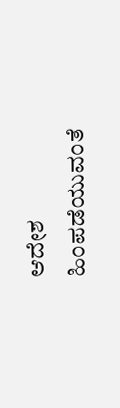ಆದೇಶ ಹಿಂಪಡೆಯುವಂತೆ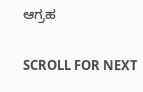ಆಗ್ರಹ

SCROLL FOR NEXT